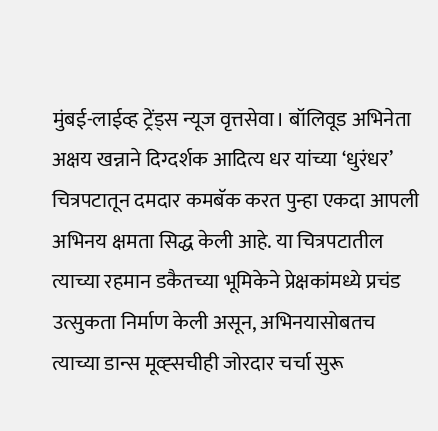मुंबई-लाईव्ह ट्रेंड्स न्यूज वृत्तसेवा। बॉलिवूड अभिनेता अक्षय खन्नाने दिग्दर्शक आदित्य धर यांच्या ‘धुरंधर’ चित्रपटातून दमदार कमबॅक करत पुन्हा एकदा आपली अभिनय क्षमता सिद्ध केली आहे. या चित्रपटातील त्याच्या रहमान डकैतच्या भूमिकेने प्रेक्षकांमध्ये प्रचंड उत्सुकता निर्माण केली असून, अभिनयासोबतच त्याच्या डान्स मूव्ह्सचीही जोरदार चर्चा सुरू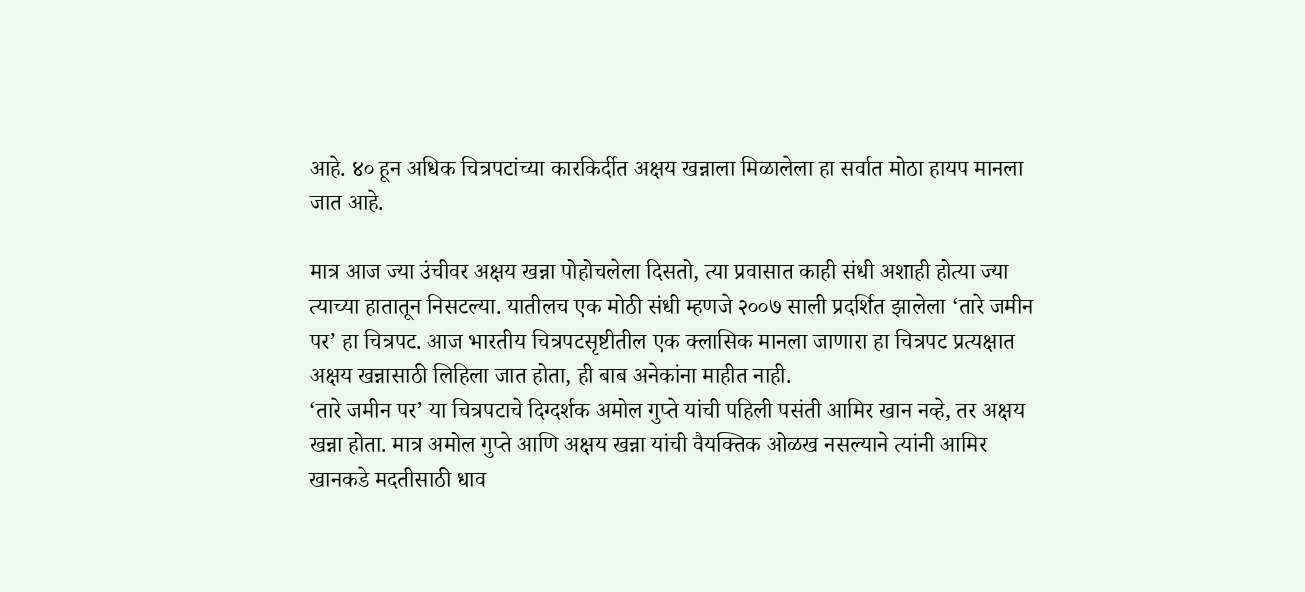आहे. ४० हून अधिक चित्रपटांच्या कारकिर्दीत अक्षय खन्नाला मिळालेला हा सर्वात मोठा हायप मानला जात आहे.

मात्र आज ज्या उंचीवर अक्षय खन्ना पोहोचलेला दिसतो, त्या प्रवासात काही संधी अशाही होत्या ज्या त्याच्या हातातून निसटल्या. यातीलच एक मोठी संधी म्हणजे २००७ साली प्रदर्शित झालेला ‘तारे जमीन पर’ हा चित्रपट. आज भारतीय चित्रपटसृष्टीतील एक क्लासिक मानला जाणारा हा चित्रपट प्रत्यक्षात अक्षय खन्नासाठी लिहिला जात होता, ही बाब अनेकांना माहीत नाही.
‘तारे जमीन पर’ या चित्रपटाचे दिग्दर्शक अमोल गुप्ते यांची पहिली पसंती आमिर खान नव्हे, तर अक्षय खन्ना होता. मात्र अमोल गुप्ते आणि अक्षय खन्ना यांची वैयक्तिक ओळख नसल्याने त्यांनी आमिर खानकडे मदतीसाठी धाव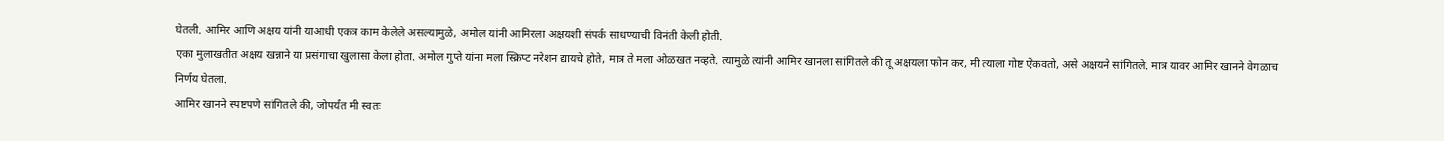घेतली. आमिर आणि अक्षय यांनी याआधी एकत्र काम केलेले असल्यामुळे, अमोल यांनी आमिरला अक्षयशी संपर्क साधण्याची विनंती केली होती.
एका मुलाखतीत अक्षय खन्नाने या प्रसंगाचा खुलासा केला होता. अमोल गुप्ते यांना मला स्क्रिप्ट नरेशन द्यायचे होते, मात्र ते मला ओळखत नव्हते. त्यामुळे त्यांनी आमिर खानला सांगितले की तू अक्षयला फोन कर, मी त्याला गोष्ट ऐकवतो, असे अक्षयने सांगितले. मात्र यावर आमिर खानने वेगळाच निर्णय घेतला.
आमिर खानने स्पष्टपणे सांगितले की, जोपर्यंत मी स्वतः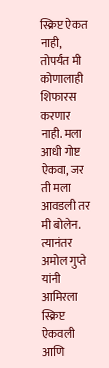स्क्रिप्ट ऐकत नाही, तोपर्यंत मी कोणालाही शिफारस करणार नाही. मला आधी गोष्ट ऐकवा, जर ती मला आवडली तर मी बोलेन. त्यानंतर अमोल गुप्ते यांनी आमिरला स्क्रिप्ट ऐकवली आणि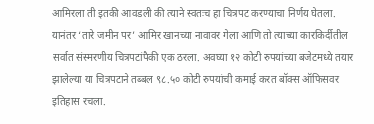आमिरला ती इतकी आवडली की त्याने स्वतःच हा चित्रपट करण्याचा निर्णय घेतला.
यानंतर ‘तारे जमीन पर’ आमिर खानच्या नावावर गेला आणि तो त्याच्या कारकिर्दीतील सर्वात संस्मरणीय चित्रपटांपैकी एक ठरला. अवघ्या १२ कोटी रुपयांच्या बजेटमध्ये तयार झालेल्या या चित्रपटाने तब्बल ९८.५० कोटी रुपयांची कमाई करत बॉक्स ऑफिसवर इतिहास रचला.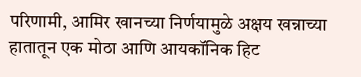परिणामी, आमिर खानच्या निर्णयामुळे अक्षय खन्नाच्या हातातून एक मोठा आणि आयकॉनिक हिट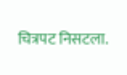चित्रपट निसटला.